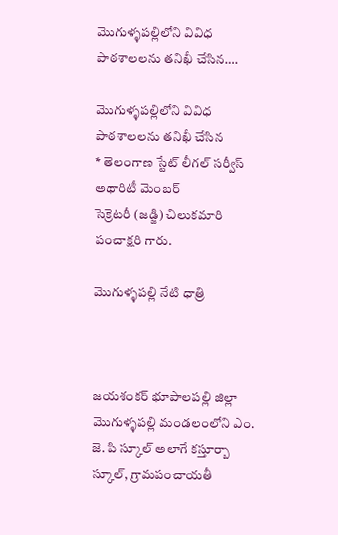మొగుళ్ళపల్లిలోని వివిధ పాఠశాలలను తనిఖీ చేసిన….

మొగుళ్ళపల్లిలోని వివిధ పాఠశాలలను తనిఖీ చేసిన
* తెలంగాణ స్టేట్ లీగల్ సర్వీస్ అథారిటీ మెంబర్
సెక్రెటరీ (జడ్జి) చిలుకమారి పంచాక్షరి గారు.

మొగుళ్ళపల్లి నేటి ధాత్రి



జయశంకర్ భూపాలపల్లి జిల్లా మొగుళ్ళపల్లి మండలంలోని ఎం. జె. పి స్కూల్ అలాగే కస్తూర్బా స్కూల్, గ్రామపంచాయతీ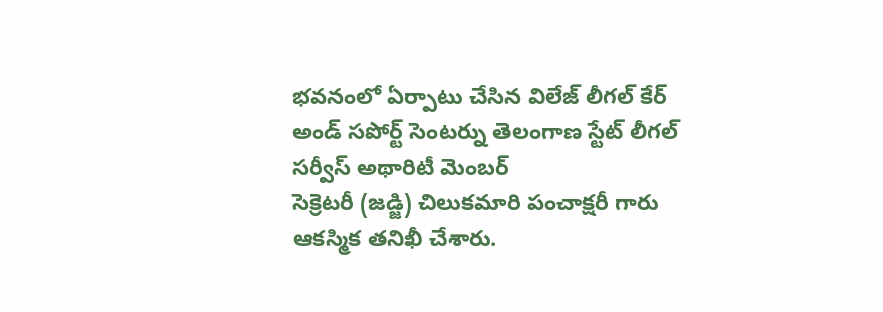భవనంలో ఏర్పాటు చేసిన విలేజ్ లీగల్ కేర్ అండ్ సపోర్ట్ సెంటర్ను తెలంగాణ స్టేట్ లీగల్ సర్వీస్ అథారిటీ మెంబర్
సెక్రెటరీ (జడ్జి) చిలుకమారి పంచాక్షరీ గారు ఆకస్మిక తనిఖీ చేశారు.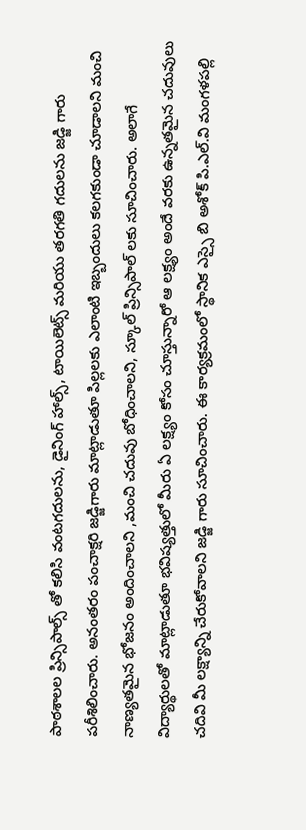పాఠశాలల ప్రిన్సిపాల్స్ తో కలిసి వంటగదులను, డైనింగ్ హాల్స్, టాయిలెట్స్ మరియు తరగతి గదులను జడ్జి గారు పరీశిలించారు. అనంతరం పంచాక్షరి జడ్జిగారు మాట్లాడుతూ పిల్లలకు ఎలాంటి ఇబ్బందులు కలగకుండా చూడాలని మంచి నాణ్యతమైన భోజనం అందించాలని ,మంచి చదువు బోధించాలని, స్కూల్ ప్రిన్సిపాల్ లకు సూచించారు. అలాగే విద్యార్థులతో మాట్లాడుతూ భవిష్యత్తులో మీరు ఏ లక్ష్యం కోసం చూస్తున్నారో ఆ లక్ష్యం అందే వరకు ఉన్నతమైన చదువులు చదివి మీ లక్ష్యాన్ని చేరుకోవాలని జడ్జి గారు సూచించారు. ఈ కార్యక్రమంలో స్థానిక ఎస్సై బి అశోక్ పి.ఎల్.వి మంగళపల్లి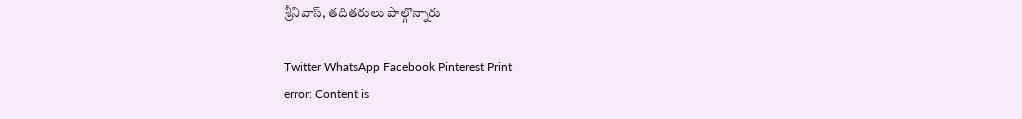శ్రీనివాస్, తదితరులు పాల్గొన్నారు

Twitter WhatsApp Facebook Pinterest Print
error: Content is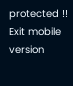protected !!
Exit mobile version